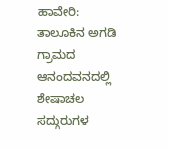ಹಾವೇರಿ: ತಾಲೂಕಿನ ಅಗಡಿ ಗ್ರಾಮದ ಆನಂದವನದಲ್ಲಿ ಶೇಷಾಚಲ ಸದ್ಗುರುಗಳ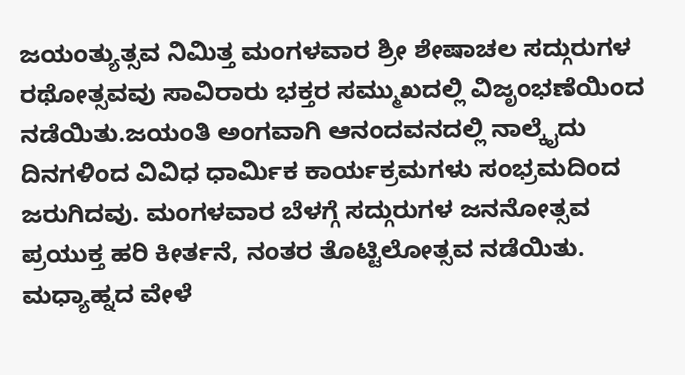ಜಯಂತ್ಯುತ್ಸವ ನಿಮಿತ್ತ ಮಂಗಳವಾರ ಶ್ರೀ ಶೇಷಾಚಲ ಸದ್ಗುರುಗಳ ರಥೋತ್ಸವವು ಸಾವಿರಾರು ಭಕ್ತರ ಸಮ್ಮುಖದಲ್ಲಿ ವಿಜೃಂಭಣೆಯಿಂದ ನಡೆಯಿತು.ಜಯಂತಿ ಅಂಗವಾಗಿ ಆನಂದವನದಲ್ಲಿ ನಾಲ್ಕೈದು ದಿನಗಳಿಂದ ವಿವಿಧ ಧಾರ್ಮಿಕ ಕಾರ್ಯಕ್ರಮಗಳು ಸಂಭ್ರಮದಿಂದ ಜರುಗಿದವು. ಮಂಗಳವಾರ ಬೆಳಗ್ಗೆ ಸದ್ಗುರುಗಳ ಜನನೋತ್ಸವ ಪ್ರಯುಕ್ತ ಹರಿ ಕೀರ್ತನೆ, ನಂತರ ತೊಟ್ಟಿಲೋತ್ಸವ ನಡೆಯಿತು. ಮಧ್ಯಾಹ್ನದ ವೇಳೆ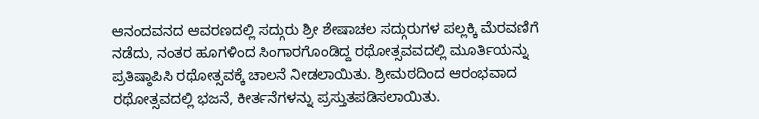ಆನಂದವನದ ಆವರಣದಲ್ಲಿ ಸದ್ಗುರು ಶ್ರೀ ಶೇಷಾಚಲ ಸದ್ಗುರುಗಳ ಪಲ್ಲಕ್ಕಿ ಮೆರವಣಿಗೆ ನಡೆದು, ನಂತರ ಹೂಗಳಿಂದ ಸಿಂಗಾರಗೊಂಡಿದ್ದ ರಥೋತ್ಸವವದಲ್ಲಿ ಮೂರ್ತಿಯನ್ನು ಪ್ರತಿಷ್ಠಾಪಿಸಿ ರಥೋತ್ಸವಕ್ಕೆ ಚಾಲನೆ ನೀಡಲಾಯಿತು. ಶ್ರೀಮಠದಿಂದ ಆರಂಭವಾದ ರಥೋತ್ಸವದಲ್ಲಿ ಭಜನೆ, ಕೀರ್ತನೆಗಳನ್ನು ಪ್ರಸ್ತುತಪಡಿಸಲಾಯಿತು.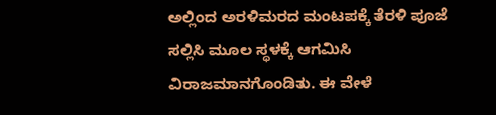ಅಲ್ಲಿಂದ ಅರಳಿಮರದ ಮಂಟಪಕ್ಕೆ ತೆರಳಿ ಪೂಜೆ ಸಲ್ಲಿಸಿ ಮೂಲ ಸ್ಥಳಕ್ಕೆ ಆಗಮಿಸಿ ವಿರಾಜಮಾನಗೊಂಡಿತು. ಈ ವೇಳೆ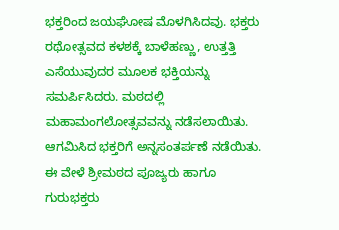ಭಕ್ತರಿಂದ ಜಯಘೋಷ ಮೊಳಗಿಸಿದವು. ಭಕ್ತರು ರಥೋತ್ಸವದ ಕಳಶಕ್ಕೆ ಬಾಳೆಹಣ್ಣು, ಉತ್ತತ್ತಿ ಎಸೆಯುವುದರ ಮೂಲಕ ಭಕ್ತಿಯನ್ನು ಸಮರ್ಪಿಸಿದರು. ಮಠದಲ್ಲಿ ಮಹಾಮಂಗಲೋತ್ಸವವನ್ನು ನಡೆಸಲಾಯಿತು. ಆಗಮಿಸಿದ ಭಕ್ತರಿಗೆ ಅನ್ನಸಂತರ್ಪಣೆ ನಡೆಯಿತು. ಈ ವೇಳೆ ಶ್ರೀಮಠದ ಪೂಜ್ಯರು ಹಾಗೂ ಗುರುಭಕ್ತರು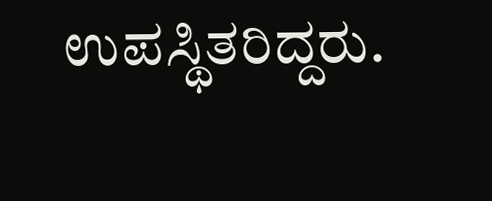ಉಪಸ್ಥಿತರಿದ್ದರು.